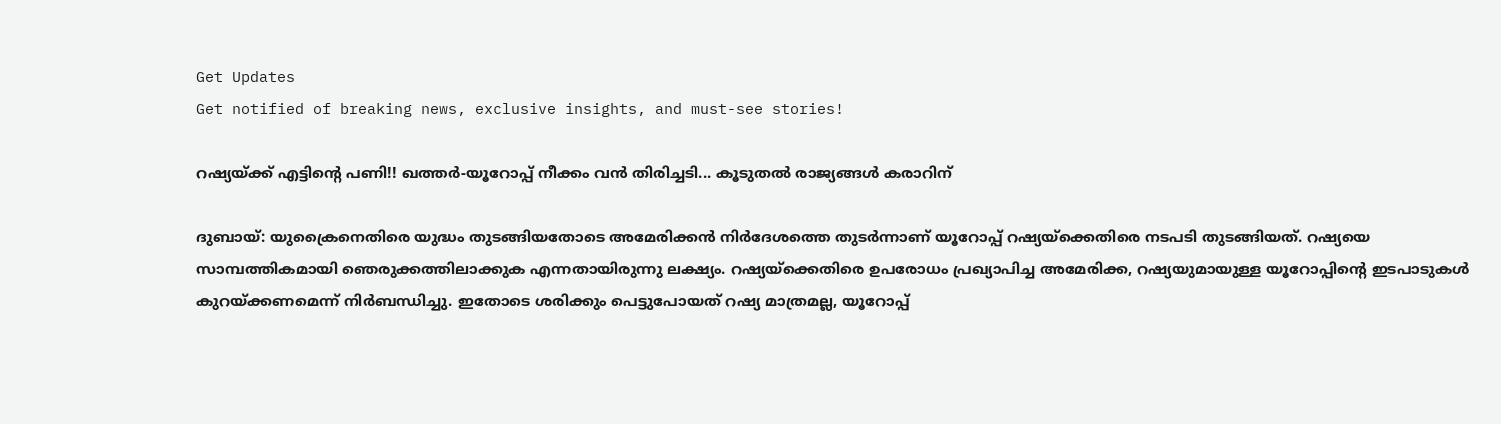Get Updates
Get notified of breaking news, exclusive insights, and must-see stories!

റഷ്യയ്ക്ക് എട്ടിന്റെ പണി!! ഖത്തര്‍-യൂറോപ്പ് നീക്കം വന്‍ തിരിച്ചടി... കൂടുതല്‍ രാജ്യങ്ങള്‍ കരാറിന്

ദുബായ്: യുക്രൈനെതിരെ യുദ്ധം തുടങ്ങിയതോടെ അമേരിക്കന്‍ നിര്‍ദേശത്തെ തുടര്‍ന്നാണ് യൂറോപ്പ് റഷ്യയ്‌ക്കെതിരെ നടപടി തുടങ്ങിയത്. റഷ്യയെ സാമ്പത്തികമായി ഞെരുക്കത്തിലാക്കുക എന്നതായിരുന്നു ലക്ഷ്യം. റഷ്യയ്‌ക്കെതിരെ ഉപരോധം പ്രഖ്യാപിച്ച അമേരിക്ക, റഷ്യയുമായുള്ള യൂറോപ്പിന്റെ ഇടപാടുകള്‍ കുറയ്ക്കണമെന്ന് നിര്‍ബന്ധിച്ചു. ഇതോടെ ശരിക്കും പെട്ടുപോയത് റഷ്യ മാത്രമല്ല, യൂറോപ്പ്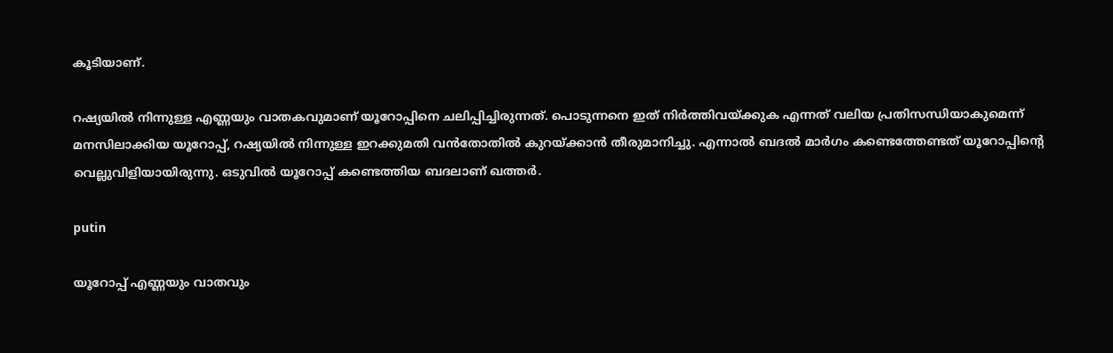കൂടിയാണ്.

റഷ്യയില്‍ നിന്നുള്ള എണ്ണയും വാതകവുമാണ് യൂറോപ്പിനെ ചലിപ്പിച്ചിരുന്നത്. പൊടുന്നനെ ഇത് നിര്‍ത്തിവയ്ക്കുക എന്നത് വലിയ പ്രതിസന്ധിയാകുമെന്ന് മനസിലാക്കിയ യൂറോപ്പ്, റഷ്യയില്‍ നിന്നുള്ള ഇറക്കുമതി വന്‍തോതില്‍ കുറയ്ക്കാന്‍ തീരുമാനിച്ചു. എന്നാല്‍ ബദല്‍ മാര്‍ഗം കണ്ടെത്തേണ്ടത് യൂറോപ്പിന്റെ വെല്ലുവിളിയായിരുന്നു. ഒടുവില്‍ യൂറോപ്പ് കണ്ടെത്തിയ ബദലാണ് ഖത്തര്‍.

putin

യൂറോപ്പ് എണ്ണയും വാതവും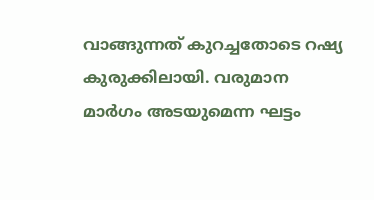വാങ്ങുന്നത് കുറച്ചതോടെ റഷ്യ കുരുക്കിലായി. വരുമാന മാര്‍ഗം അടയുമെന്ന ഘട്ടം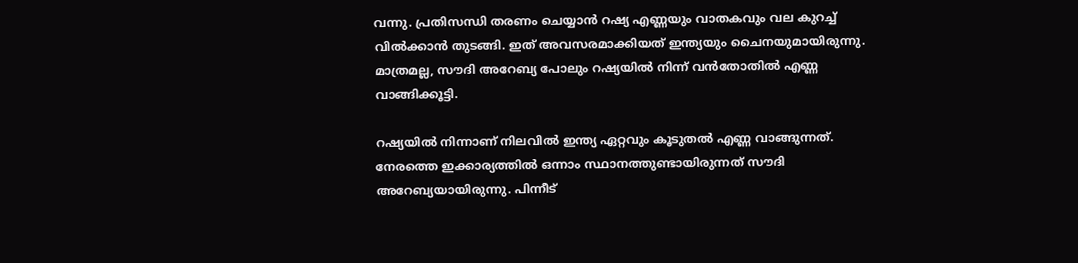വന്നു. പ്രതിസന്ധി തരണം ചെയ്യാന്‍ റഷ്യ എണ്ണയും വാതകവും വല കുറച്ച് വില്‍ക്കാന്‍ തുടങ്ങി. ഇത് അവസരമാക്കിയത് ഇന്ത്യയും ചൈനയുമായിരുന്നു. മാത്രമല്ല, സൗദി അറേബ്യ പോലും റഷ്യയില്‍ നിന്ന് വന്‍തോതില്‍ എണ്ണ വാങ്ങിക്കൂട്ടി.

റഷ്യയില്‍ നിന്നാണ് നിലവില്‍ ഇന്ത്യ ഏറ്റവും കൂടുതല്‍ എണ്ണ വാങ്ങുന്നത്. നേരത്തെ ഇക്കാര്യത്തില്‍ ഒന്നാം സ്ഥാനത്തുണ്ടായിരുന്നത് സൗദി അറേബ്യയായിരുന്നു. പിന്നീട്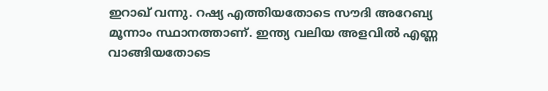ഇറാഖ് വന്നു. റഷ്യ എത്തിയതോടെ സൗദി അറേബ്യ മൂന്നാം സ്ഥാനത്താണ്. ഇന്ത്യ വലിയ അളവില്‍ എണ്ണ വാങ്ങിയതോടെ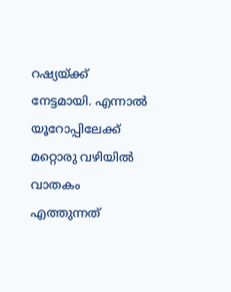റഷ്യയ്ക്ക് നേട്ടമായി. എന്നാല്‍ യൂറോപ്പിലേക്ക് മറ്റൊരു വഴിയില്‍ വാതകം എത്തുന്നത്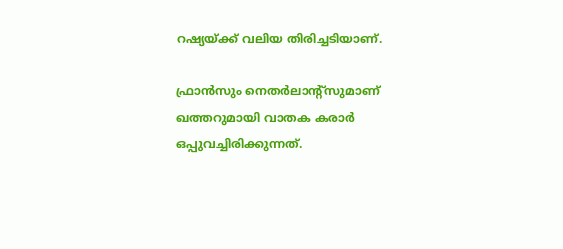റഷ്യയ്ക്ക് വലിയ തിരിച്ചടിയാണ്.

ഫ്രാന്‍സും നെതര്‍ലാന്റ്‌സുമാണ് ഖത്തറുമായി വാതക കരാര്‍ ഒപ്പുവച്ചിരിക്കുന്നത്.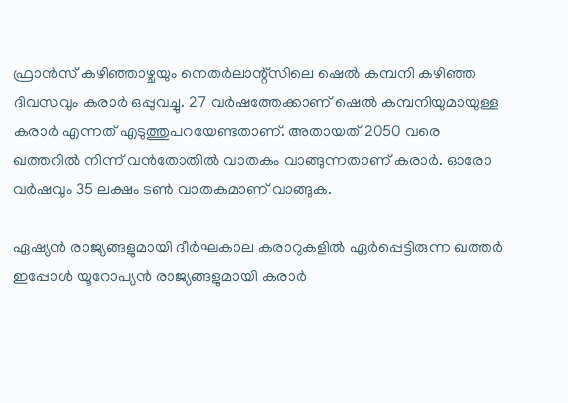ഫ്രാന്‍സ് കഴിഞ്ഞാഴ്ചയും നെതര്‍ലാന്റ്‌സിലെ ഷെല്‍ കമ്പനി കഴിഞ്ഞ ദിവസവും കരാര്‍ ഒപ്പുവച്ചു. 27 വര്‍ഷത്തേക്കാണ് ഷെല്‍ കമ്പനിയുമായുള്ള കരാര്‍ എന്നത് എടുത്തുപറയേണ്ടതാണ്. അതായത് 2050 വരെ ഖത്തറില്‍ നിന്ന് വന്‍തോതില്‍ വാതകം വാങ്ങുന്നതാണ് കരാര്‍. ഓരോ വര്‍ഷവും 35 ലക്ഷം ടണ്‍ വാതകമാണ് വാങ്ങുക.

ഏഷ്യന്‍ രാജ്യങ്ങളുമായി ദീര്‍ഘകാല കരാറുകളില്‍ ഏര്‍പ്പെട്ടിരുന്ന ഖത്തര്‍ ഇപ്പോള്‍ യൂറോപ്യന്‍ രാജ്യങ്ങളുമായി കരാര്‍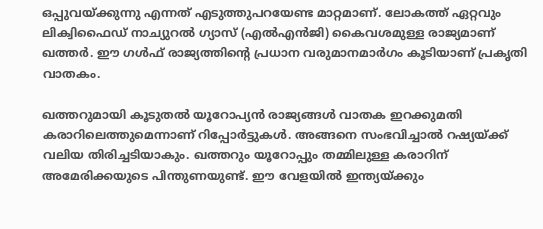ഒപ്പുവയ്ക്കുന്നു എന്നത് എടുത്തുപറയേണ്ട മാറ്റമാണ്. ലോകത്ത് ഏറ്റവും ലിക്വിഫൈഡ് നാച്യുറല്‍ ഗ്യാസ് (എല്‍എന്‍ജി) കൈവശമുള്ള രാജ്യമാണ് ഖത്തര്‍. ഈ ഗള്‍ഫ് രാജ്യത്തിന്റെ പ്രധാന വരുമാനമാര്‍ഗം കൂടിയാണ് പ്രകൃതി വാതകം.

ഖത്തറുമായി കൂടുതല്‍ യൂറോപ്യന്‍ രാജ്യങ്ങള്‍ വാതക ഇറക്കുമതി കരാറിലെത്തുമെന്നാണ് റിപ്പോര്‍ട്ടുകള്‍. അങ്ങനെ സംഭവിച്ചാല്‍ റഷ്യയ്ക്ക് വലിയ തിരിച്ചടിയാകും. ഖത്തറും യൂറോപ്പും തമ്മിലുള്ള കരാറിന് അമേരിക്കയുടെ പിന്തുണയുണ്ട്. ഈ വേളയില്‍ ഇന്ത്യയ്ക്കും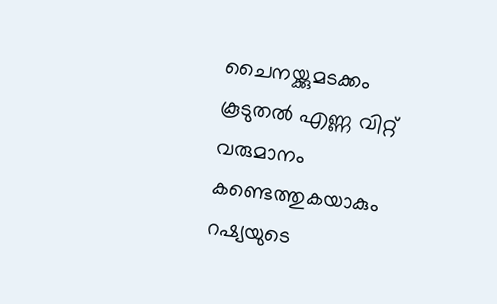ചൈനയ്ക്കുമടക്കം കൂടുതല്‍ എണ്ണ വിറ്റ് വരുമാനം കണ്ടെത്തുകയാകും റഷ്യയുടെ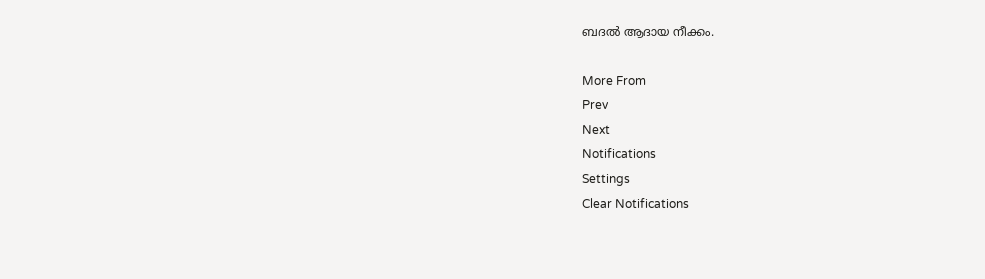ബദല്‍ ആദായ നീക്കം.

More From
Prev
Next
Notifications
Settings
Clear Notifications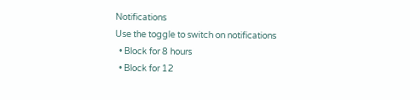Notifications
Use the toggle to switch on notifications
  • Block for 8 hours
  • Block for 12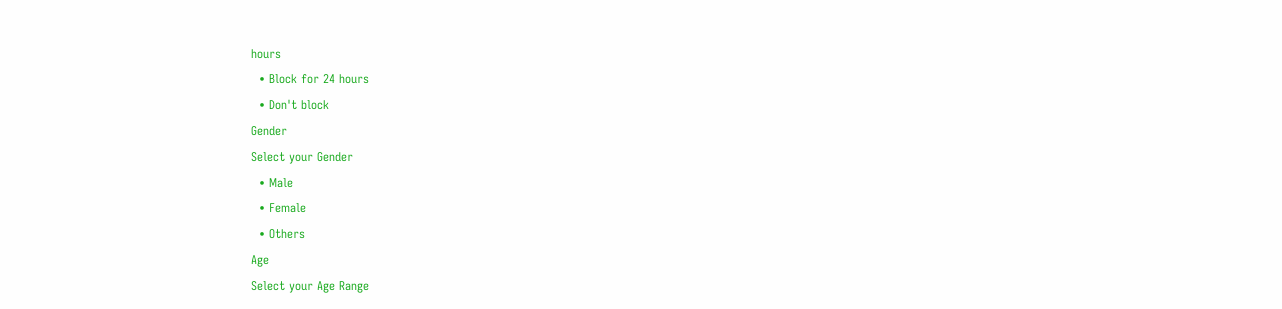hours
  • Block for 24 hours
  • Don't block
Gender
Select your Gender
  • Male
  • Female
  • Others
Age
Select your Age Range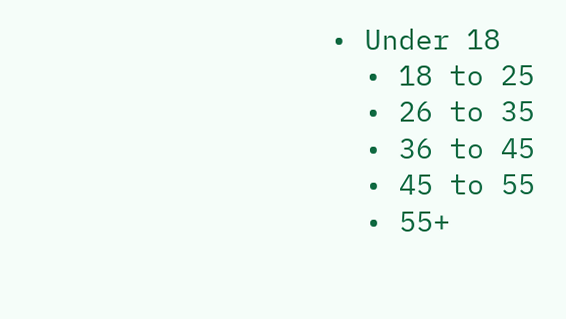• Under 18
  • 18 to 25
  • 26 to 35
  • 36 to 45
  • 45 to 55
  • 55+